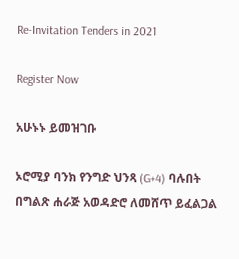Re-Invitation Tenders in 2021

Register Now

አሁኑኑ ይመዝገቡ

ኦሮሚያ ባንክ የንግድ ህንጻ (G+4) ባሉበት በግልጽ ሐራጅ አወዳድሮ ለመሸጥ ይፈልጋል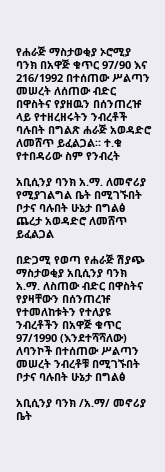የሐራጅ ማስታወቂያ ኦሮሚያ ባንክ በአዋጅ ቁጥር 97/90 እና 216/1992 በተሰጠው ሥልጣን መሠረት ለሰጠው ብድር በዋስትና የያዘዉን በሰንጠረዡ ላይ የተዘረዘሩትን ንብረቶች ባሉበት በግልጽ ሐራጅ አወዳድሮ ለመሸጥ ይፈልጋል። ተ.ቁ የተበዳሪው ስም የንብረት

አቢሲንያ ባንክ አ.ማ. ለመኖሪያ የሚያገልግል ቤት በሚገኙበት ቦታና ባሉበት ሁኔታ በግልፅ ጨረታ አወዳድሮ ለመሸጥ ይፈልጋል

በድጋሚ የወጣ የሐራጅ ሽያጭ ማስታወቂያ አቢሲንያ ባንክ አ.ማ. ለስጠው ብድር በዋስትና የያዛቸውን በሰንጠረዡ የተመለከቱትን የተለያዩ ንብረቶችን በአዋጅ ቁጥር 97/1990 (እንደተሻሻለው) ለባንኮች በተሰጠው ሥልጣን መሠረት ንብረቶቹ በሚገኙበት ቦታና ባሉበት ሁኔታ በግልፅ

አቢሲንያ ባንክ /አ.ማ/ መኖሪያ ቤት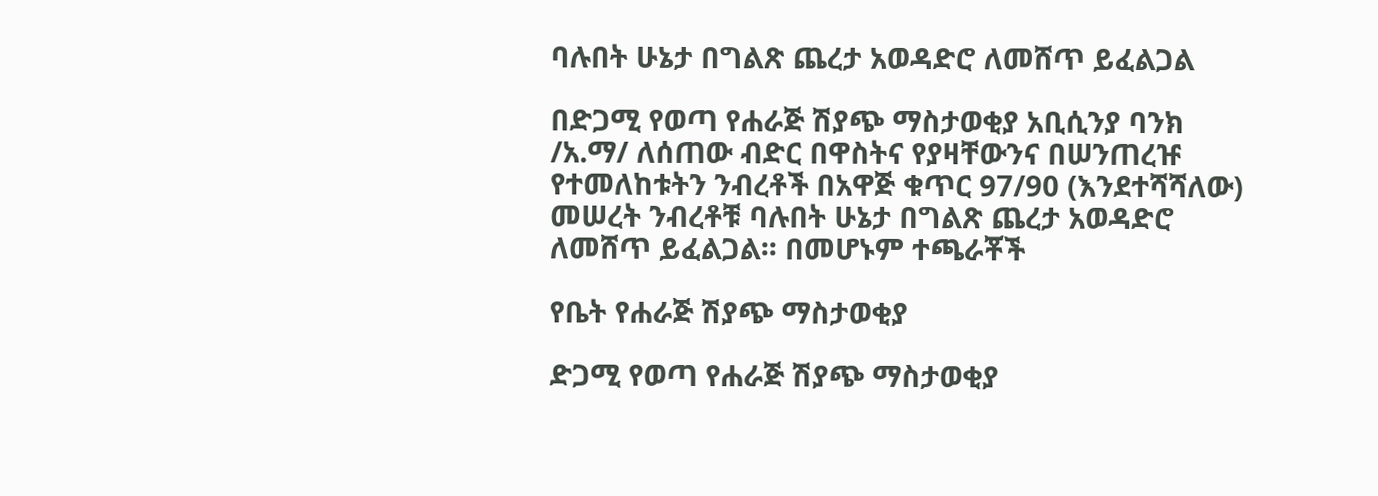ባሉበት ሁኔታ በግልጽ ጨረታ አወዳድሮ ለመሸጥ ይፈልጋል

በድጋሚ የወጣ የሐራጅ ሽያጭ ማስታወቂያ አቢሲንያ ባንክ /አ.ማ/ ለሰጠው ብድር በዋስትና የያዛቸውንና በሠንጠረዡ የተመለከቱትን ንብረቶች በአዋጅ ቁጥር 97/90 (እንደተሻሻለው) መሠረት ንብረቶቹ ባሉበት ሁኔታ በግልጽ ጨረታ አወዳድሮ ለመሸጥ ይፈልጋል፡፡ በመሆኑም ተጫራቾች

የቤት የሐራጅ ሽያጭ ማስታወቂያ

ድጋሚ የወጣ የሐራጅ ሽያጭ ማስታወቂያ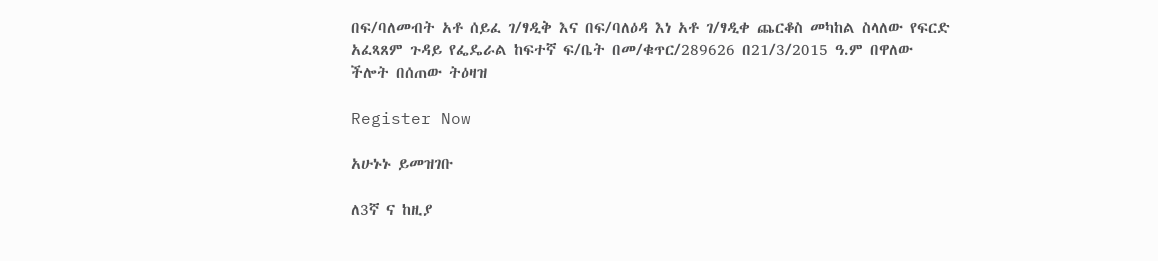በፍ/ባለመብት አቶ ሰይፈ ገ/ፃዲቅ እና በፍ/ባለዕዳ እነ አቶ ገ/ፃዲቀ ጨርቆስ መካከል ስላለው የፍርድ አፈጻጸም ጉዳይ የፌዴራል ከፍተኛ ፍ/ቤት በመ/ቁጥር/289626 በ21/3/2015 ዓ.ም በዋለው ችሎት በሰጠው ትዕዛዝ

Register Now

አሁኑኑ ይመዝገቡ

ለ3ኛ ና ከዚያ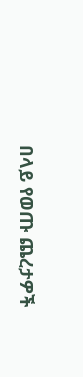በላይ የወጡ ጨረታዎች